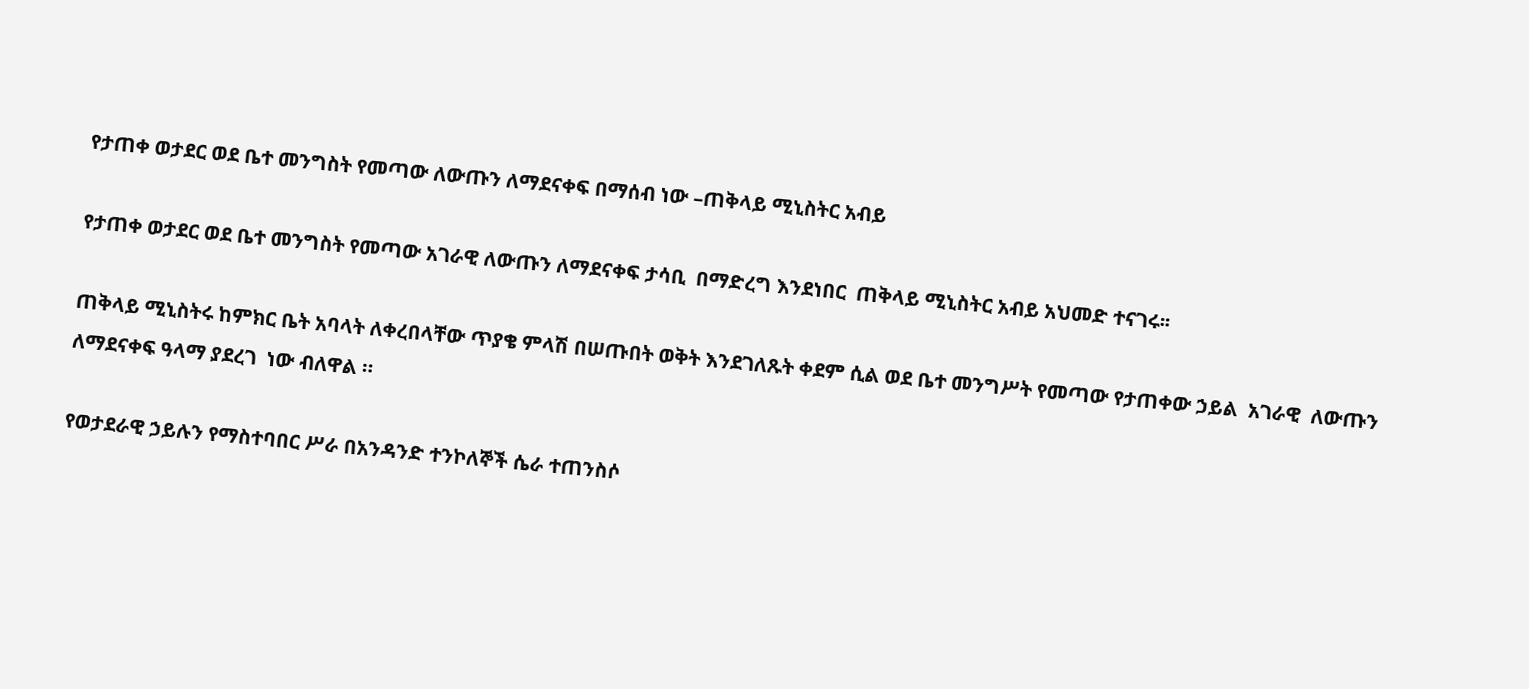የታጠቀ ወታደር ወደ ቤተ መንግስት የመጣው ለውጡን ለማደናቀፍ በማሰብ ነው –ጠቅላይ ሚኒስትር አብይ

የታጠቀ ወታደር ወደ ቤተ መንግስት የመጣው አገራዊ ለውጡን ለማደናቀፍ ታሳቢ  በማድረግ እንደነበር  ጠቅላይ ሚኒስትር አብይ አህመድ ተናገሩ፡፡

ጠቅላይ ሚኒስትሩ ከምክር ቤት አባላት ለቀረበላቸው ጥያቄ ምላሽ በሠጡበት ወቅት እንደገለጹት ቀደም ሲል ወደ ቤተ መንግሥት የመጣው የታጠቀው ኃይል  አገራዊ  ለውጡን  ለማደናቀፍ ዓላማ ያደረገ  ነው ብለዋል ።

የወታደራዊ ኃይሉን የማስተባበር ሥራ በአንዳንድ ተንኮለኞች ሴራ ተጠንስሶ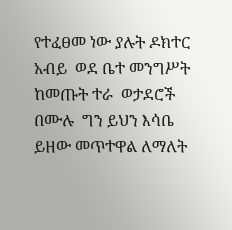የተፈፀመ ነው ያሉት ዶክተር አብይ  ወደ ቤተ መንግሥት ከመጡት ተራ  ወታደሮች በሙሉ  ግን ይህን እሳቤ ይዘው መጥተዋል ለማለት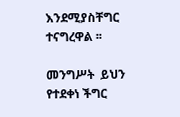እንደሚያስቸግር ተናግረዋል ፡፡

መንግሥት  ይህን  የተደቀነ ችግር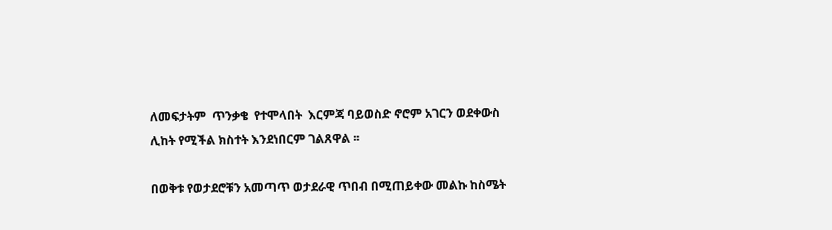ለመፍታትም  ጥንቃቄ  የተሞላበት  እርምጃ ባይወስድ ኖሮም አገርን ወደቀውስ ሊከት የሚችል ክስተት እንደነበርም ገልጸዋል ፡፡

በወቅቱ የወታደሮቹን አመጣጥ ወታደራዊ ጥበብ በሚጠይቀው መልኩ ከስሜት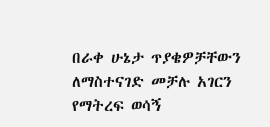በራቀ ሁኔታ ጥያቄዎቻቸውን ለማስተናገድ መቻሉ አገርን የማትረፍ ወሳኝ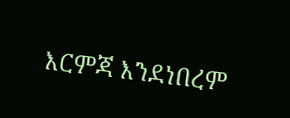እርምጃ እንደነበረም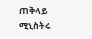ጠቅላይ ሚኒስትሩ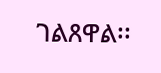ገልጸዋል፡፡